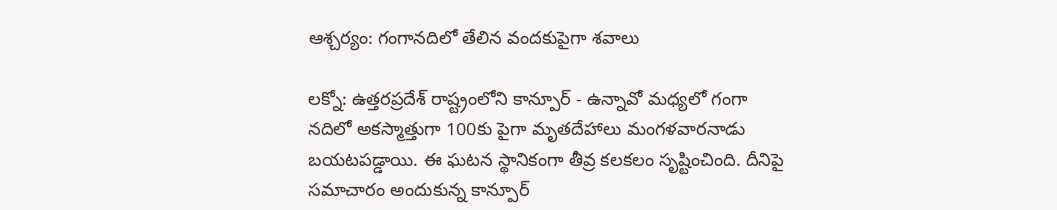ఆశ్చర్యం: గంగానదిలో తేలిన వందకుపైగా శవాలు

లక్నో: ఉత్తరప్రదేశ్ రాష్ట్రంలోని కాన్పూర్‌ - ఉన్నావో మధ్యలో గంగా నదిలో అకస్మాత్తుగా 100కు పైగా మృతదేహాలు మంగళవారనాడు బయటపడ్డాయి. ఈ ఘటన స్థానికంగా తీవ్ర కలకలం సృష్టించింది. దీనిపై సమాచారం అందుకున్న కాన్పూర్‌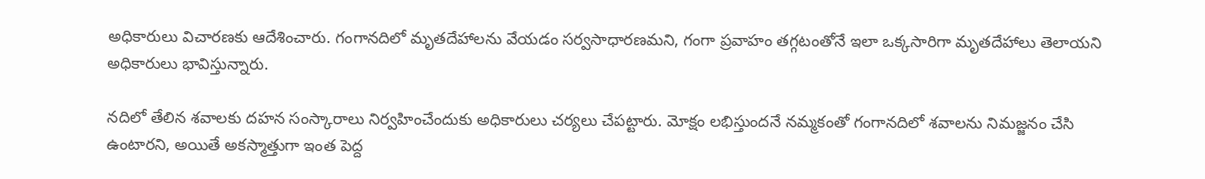అధికారులు విచారణకు ఆదేశించారు. గంగానదిలో మృతదేహాలను వేయడం సర్వసాధారణమని, గంగా ప్రవాహం తగ్గటంతోనే ఇలా ఒక్కసారిగా మృతదేహాలు తెలాయని అధికారులు భావిస్తున్నారు.

నదిలో తేలిన శవాలకు దహన సంస్కారాలు నిర్వహించేందుకు అధికారులు చర్యలు చేపట్టారు. మోక్షం లభిస్తుందనే నమ్మకంతో గంగానదిలో శవాలను నిమజ్జనం చేసి ఉంటారని, అయితే అకస్మాత్తుగా ఇంత పెద్ద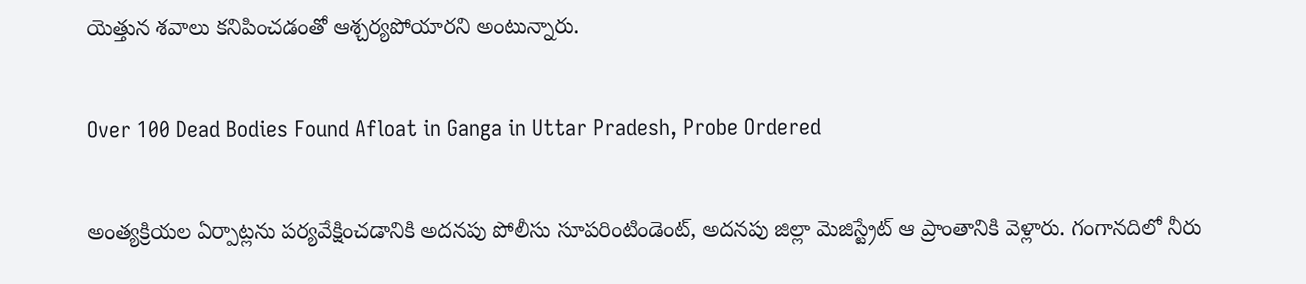యెత్తున శవాలు కనిపించడంతో ఆశ్చర్యపోయారని అంటున్నారు.

Over 100 Dead Bodies Found Afloat in Ganga in Uttar Pradesh, Probe Ordered

అంత్యక్రియల ఏర్పాట్లను పర్యవేక్షించడానికి అదనపు పోలీసు సూపరింటిండెంట్, అదనపు జిల్లా మెజిస్ట్రేట్ ఆ ప్రాంతానికి వెళ్లారు. గంగానదిలో నీరు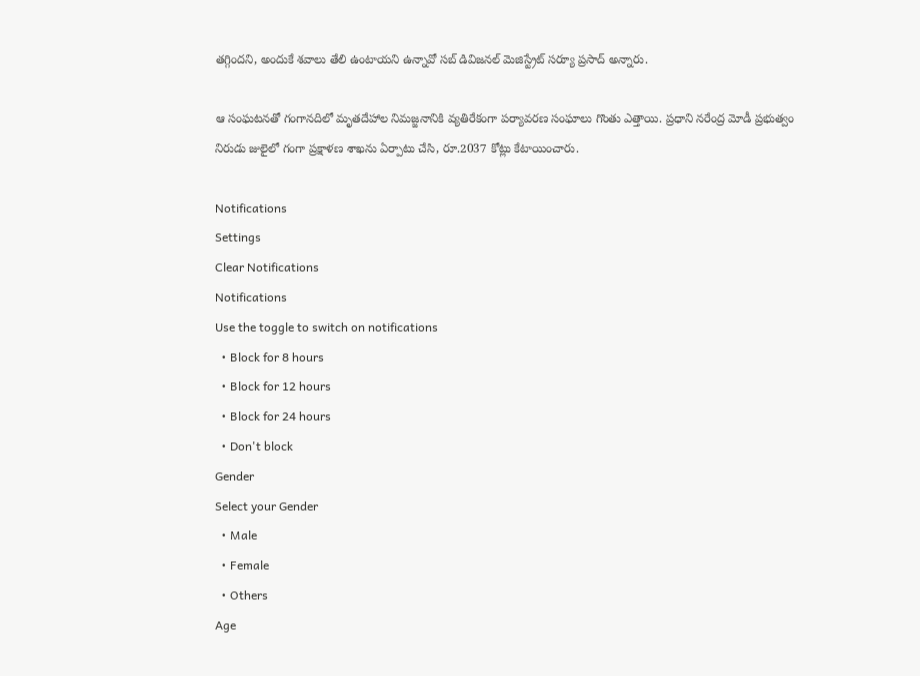తగ్గిందని, అందుకే శవాలు తేలి ఉంటాయని ఉన్నావో సబ్ డివిజనల్ మెజిస్ట్రేట్ సర్యూ ప్రసాద్ అన్నారు.

ఆ సంఘటనతో గంగానదిలో మృతదేహాల నిమజ్జనానికి వ్యతిరేకంగా పర్యావరణ సంఘాలు గొంతు ఎత్తాయి. ప్రధాని నరేంద్ర మోడీ ప్రభుత్వం నిరుడు జులైలో గంగా ప్రక్షాళణ శాఖను ఏర్పాటు చేసి, రూ.2037 కోట్లు కేటాయించారు.

Notifications
Settings
Clear Notifications
Notifications
Use the toggle to switch on notifications
  • Block for 8 hours
  • Block for 12 hours
  • Block for 24 hours
  • Don't block
Gender
Select your Gender
  • Male
  • Female
  • Others
Age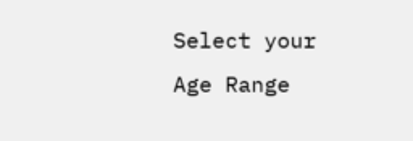Select your Age Range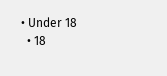• Under 18
  • 18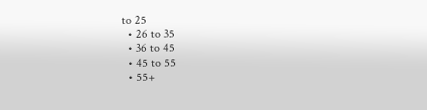to 25
  • 26 to 35
  • 36 to 45
  • 45 to 55
  • 55+